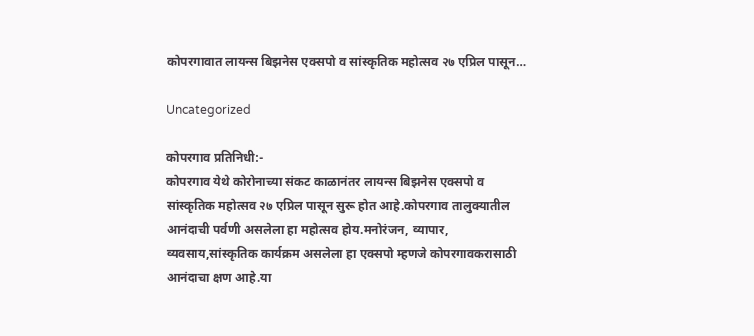कोपरगावात लायन्स बिझनेस एक्सपो व सांस्कृतिक महोत्सव २७ एप्रिल पासून…

Uncategorized

कोपरगाव प्रतिनिधी:-
कोपरगाव येथे कोरोनाच्या संकट काळानंतर लायन्स बिझनेस एक्सपो व सांस्कृतिक महोत्सव २७ एप्रिल पासून सुरू होत आहे.कोपरगाव तालुक्यातील आनंदाची पर्वणी असलेला हा महोत्सव होय.मनोरंजन, व्यापार, व्यवसाय,सांस्कृतिक कार्यक्रम असलेला हा एक्सपो म्हणजे कोपरगावकरासाठी आनंदाचा क्षण आहे.या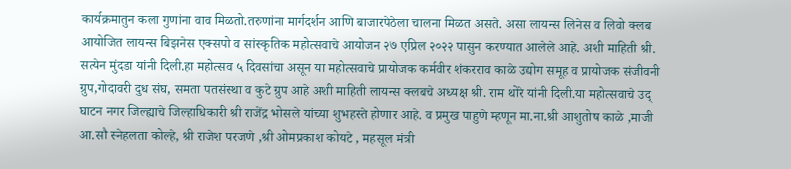कार्यक्रमातुन कला गुणांना वाव मिळतो.तरुणांना मार्गदर्शन आणि बाजारपेठेला चालना मिळत असते. असा लायन्स लिनेस व लिवो क्लब आयोजित लायन्स बिझनेस एक्सपो व सांस्कृतिक महोत्सवाचे आयोजन २७ एप्रिल २०२२ पासुन करण्यात आलेले आहे. अशी माहिती श्री. सत्येन मुंदडा यांनी दिली.हा महोत्सव ५ दिवसांचा असून या महोत्सवाचे प्रायोजक कर्मवीर शंकरराव काळे उद्योग समूह व प्रायोजक संजीवनी ग्रुप,गोदावरी दुध संघ, समता पतसंस्था व कुटे ग्रुप आहे अशी माहिती लायन्स क्लबचे अध्यक्ष श्री. राम थोरे यांनी दिली.या महोत्सवाचे उद् घाटन नगर जिल्ह्याचे जिल्हाधिकारी श्री राजेंद्र भोसले यांच्या शुभहस्ते होणार आहे. व प्रमुख पाहुणे म्हणून मा.ना.श्री आशुतोष काळे ,माजी आ.सौ स्नेहलता कोल्हे, श्री राजेश परजणे ,श्री ओमप्रकाश कोयटे , महसूल मंत्री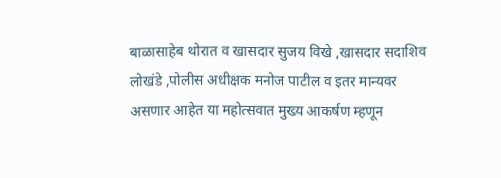बाळासाहेब थोरात व खासदार सुजय विखे ,खासदार सदाशिव लोखंडे ,पोलीस अधीक्षक मनोज पाटील व इतर मान्यवर असणार आहेत या महोत्सवात मुख्य आकर्षण म्हणून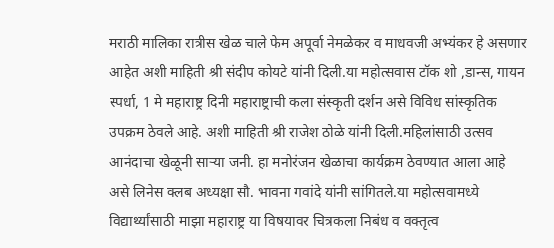मराठी मालिका रात्रीस खेळ चाले फेम अपूर्वा नेमळेकर व माधवजी अभ्यंकर हे असणार आहेत अशी माहिती श्री संदीप कोयटे यांनी दिली.या महोत्सवास टॉक शो ,डान्स, गायन स्पर्धा, 1 मे महाराष्ट्र दिनी महाराष्ट्राची कला संस्कृती दर्शन असे विविध सांस्कृतिक उपक्रम ठेवले आहे. अशी माहिती श्री राजेश ठोळे यांनी दिली.महिलांसाठी उत्सव आनंदाचा खेळूनी साऱ्या जनी. हा मनोरंजन खेळाचा कार्यक्रम ठेवण्यात आला आहे असे लिनेस क्लब अध्यक्षा सौ. भावना गवांदे यांनी सांगितले.या महोत्सवामध्ये विद्यार्थ्यांसाठी माझा महाराष्ट्र या विषयावर चित्रकला निबंध व वक्तृत्व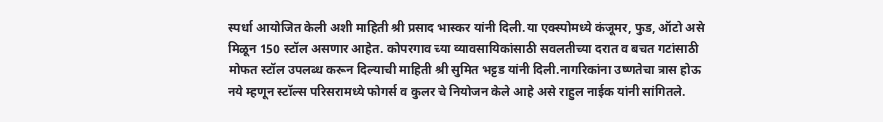स्पर्धा आयोजित केली अशी माहिती श्री प्रसाद भास्कर यांनी दिली.या एक्स्पोमध्ये कंजूमर, फुड, ऑटो असे मिळून 150 स्टॉल असणार आहेत. कोपरगाव च्या व्यावसायिकांसाठी सवलतीच्या दरात व बचत गटांसाठी मोफत स्टॉल उपलब्ध करून दिल्याची माहिती श्री सुमित भट्टड यांनी दिली.नागरिकांना उष्णतेचा त्रास होऊ नये म्हणून स्टॉल्स परिसरामध्ये फोगर्स व कुलर चे नियोजन केले आहे असे राहुल नाईक यांनी सांगितले.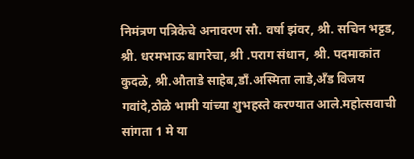निमंत्रण पत्रिकेचे अनावरण सौ. वर्षा झंवर, श्री. सचिन भट्टड, श्री. धरमभाऊ बागरेचा, श्री .पराग संधान, श्री. पदमाकांत कुदळे, श्री.औताडे साहेब,डाँ.अस्मिता लाडे,अँड विजय गवांदे,ठोळे भामी यांच्या शुभहस्ते करण्यात आले.महोत्सवाची सांगता 1 मे या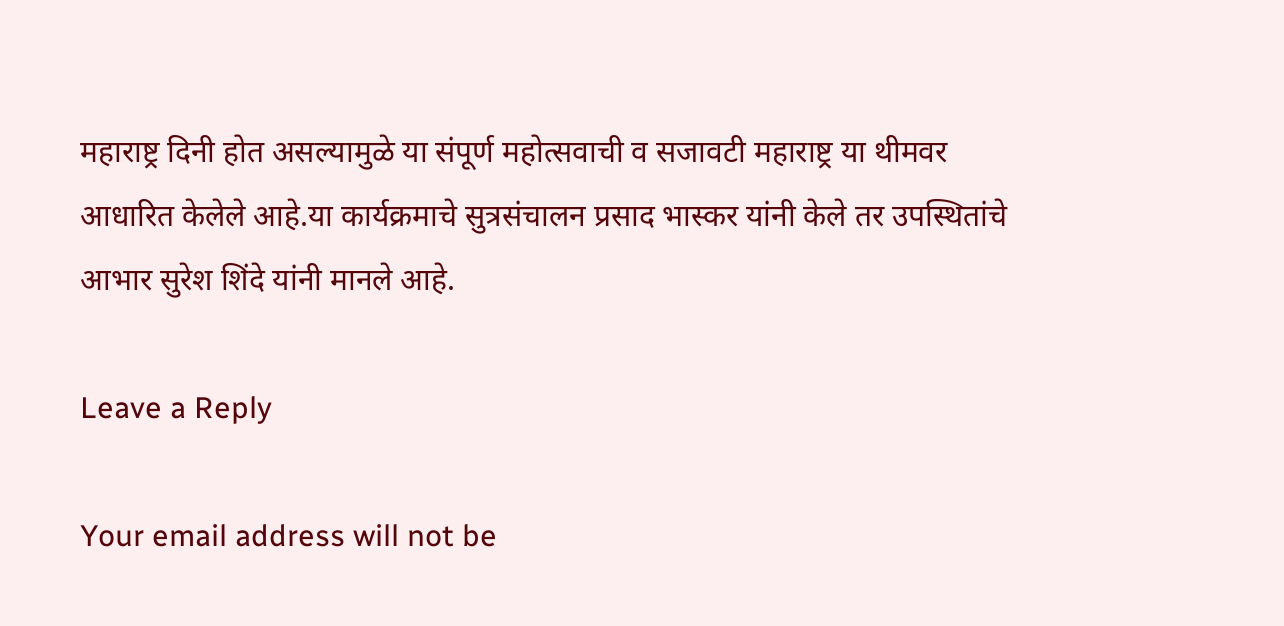महाराष्ट्र दिनी होत असल्यामुळे या संपूर्ण महोत्सवाची व सजावटी महाराष्ट्र या थीमवर आधारित केलेले आहे.या कार्यक्रमाचे सुत्रसंचालन प्रसाद भास्कर यांनी केले तर उपस्थितांचे आभार सुरेश शिंदे यांनी मानले आहे.

Leave a Reply

Your email address will not be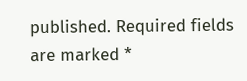published. Required fields are marked *